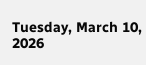Tuesday, March 10, 2026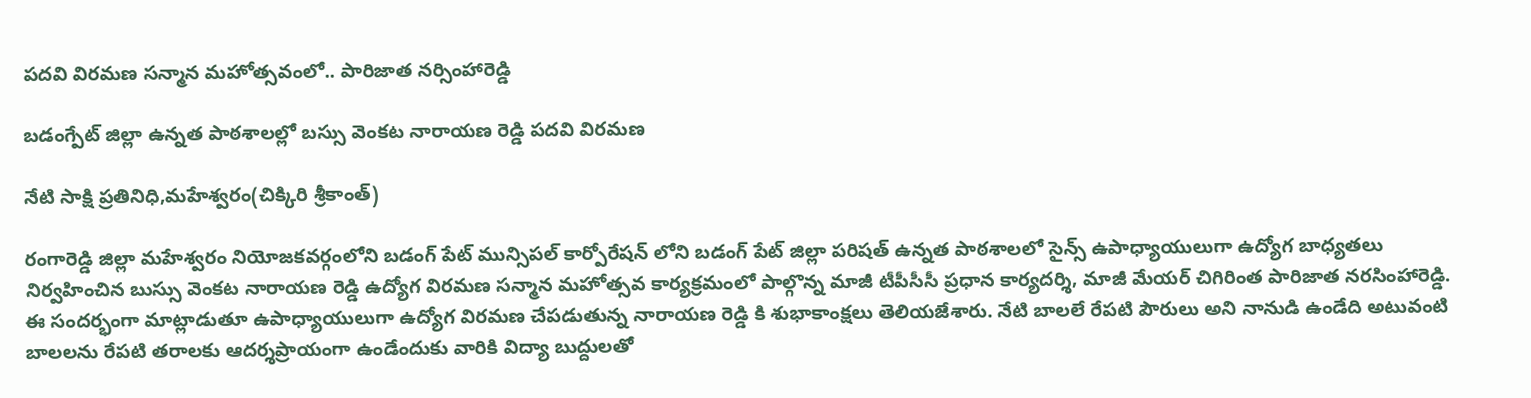పదవి విరమణ సన్మాన మహోత్సవంలో.. పారిజాత నర్సింహారెడ్డి

బడంగ్పేట్ జిల్లా ఉన్నత పాఠశాలల్లో బస్సు వెంకట నారాయణ రెడ్డి పదవి విరమణ

నేటి సాక్షి ప్రతినిధి,మహేశ్వరం(చిక్కిరి శ్రీకాంత్)

రంగారెడ్డి జిల్లా మహేశ్వరం నియోజకవర్గంలోని బడంగ్ పేట్ మున్సిపల్ కార్పోరేషన్ లోని బడంగ్ పేట్ జిల్లా పరిషత్ ఉన్నత పాఠశాలలో సైన్స్ ఉపాధ్యాయులుగా ఉద్యోగ బాధ్యతలు నిర్వహించిన బుస్సు వెంకట నారాయణ రెడ్డి ఉద్యోగ విరమణ సన్మాన మహోత్సవ కార్యక్రమంలో పాల్గొన్న మాజీ టీపీసీసీ ప్రధాన కార్యదర్శి, మాజీ మేయర్ చిగిరింత పారిజాత నరసింహారెడ్డి. ఈ సందర్భంగా మాట్లాడుతూ ఉపాధ్యాయులుగా ఉద్యోగ విరమణ చేపడుతున్న నారాయణ రెడ్డి కి శుభాకాంక్షలు తెలియజేశారు. నేటి బాలలే రేపటి పౌరులు అని నానుడి ఉండేది అటువంటి బాలలను రేపటి తరాలకు ఆదర్శప్రాయంగా ఉండేందుకు వారికి విద్యా బుద్దులతో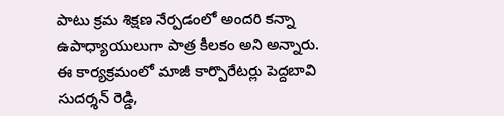పాటు క్రమ శిక్షణ నేర్పడంలో అందరి కన్నా ఉపాధ్యాయులుగా పాత్ర కీలకం అని అన్నారు. ఈ కార్యక్రమంలో మాజీ కార్పొరేటర్లు పెద్దబావి సుదర్శన్ రెడ్డి,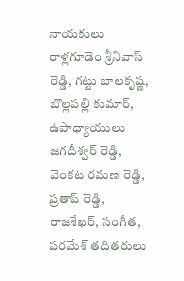నాయకులు రాళ్లగూడెం శ్రీనివాస్ రెడ్డి, గట్టు బాలకృష్ణ, బొల్లపల్లి కుమార్, ఉపాధ్యాయులు జగదీశ్వర్ రెడ్డి, వెంకట రమణ రెడ్డి, ప్రతాప్ రెడ్డి, రాజశేఖర్, సంగీత, పరమేశ్ తదితరులు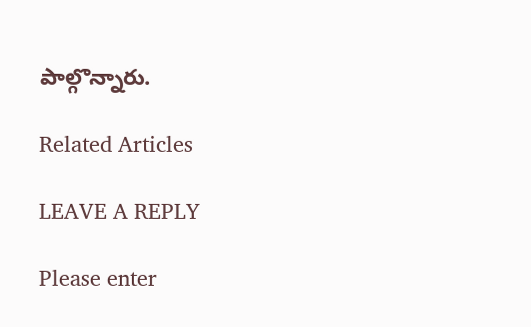పాల్గొన్నారు.

Related Articles

LEAVE A REPLY

Please enter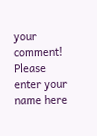your comment!
Please enter your name here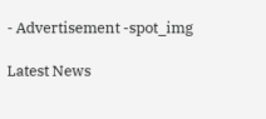- Advertisement -spot_img

Latest News